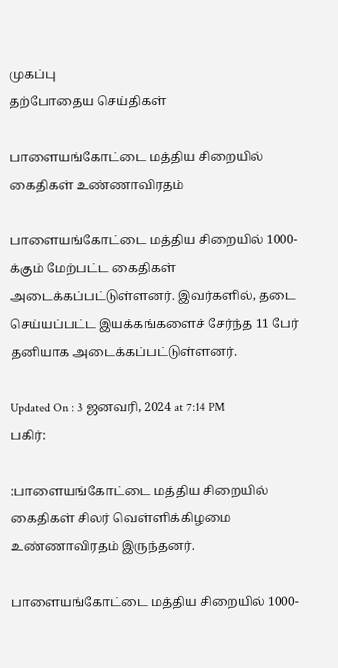முகப்பு
தற்போதைய செய்திகள்

பாளையங்கோட்டை மத்திய சிறையில் கைதிகள் உண்ணாவிரதம்

பாளையங்கோட்டை மத்திய சிறையில் 1000-க்கும் மேற்பட்ட கைதிகள் அடைக்கப்பட்டுள்ளனர். இவர்களில், தடை செய்யப்பட்ட இயக்கங்களைச் சேர்ந்த 11 பேர் தனியாக அடைக்கப்பட்டுள்ளனர்.

Updated On : 3 ஜனவரி, 2024 at 7:14 PM
பகிர்:

:பாளையங்கோட்டை மத்திய சிறையில் கைதிகள் சிலர் வெள்ளிக்கிழமை உண்ணாவிரதம் இருந்தனர்.

பாளையங்கோட்டை மத்திய சிறையில் 1000-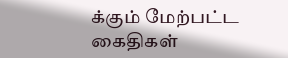க்கும் மேற்பட்ட கைதிகள்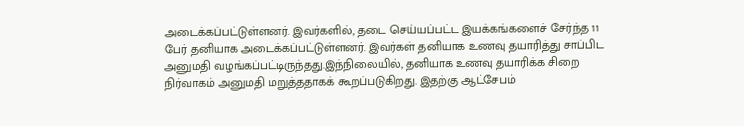அடைக்கப்பட்டுள்ளனர். இவர்களில், தடை செய்யப்பட்ட இயக்கங்களைச் சேர்ந்த 11 பேர் தனியாக அடைக்கப்பட்டுள்ளனர். இவர்கள் தனியாக உணவு தயாரித்து சாப்பிட அனுமதி வழங்கப்பட்டிருந்தது.இந்நிலையில், தனியாக உணவு தயாரிக்க சிறை நிர்வாகம் அனுமதி மறுத்ததாகக் கூறப்படுகிறது. இதற்கு ஆட்சேபம்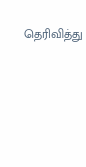தெரிவித்து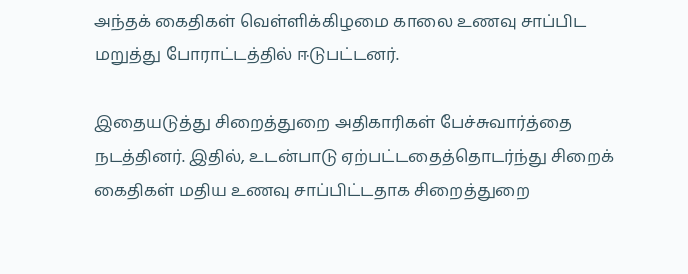அந்தக் கைதிகள் வெள்ளிக்கிழமை காலை உணவு சாப்பிட மறுத்து போராட்டத்தில் ஈடுபட்டனர்.

இதையடுத்து சிறைத்துறை அதிகாரிகள் பேச்சுவார்த்தை நடத்தினர். இதில், உடன்பாடு ஏற்பட்டதைத்தொடர்ந்து சிறைக் கைதிகள் மதிய உணவு சாப்பிட்டதாக சிறைத்துறை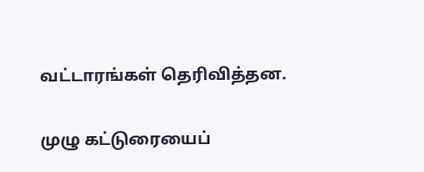வட்டாரங்கள் தெரிவித்தன.

முழு கட்டுரையைப்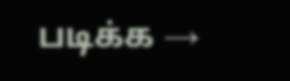படிக்க →